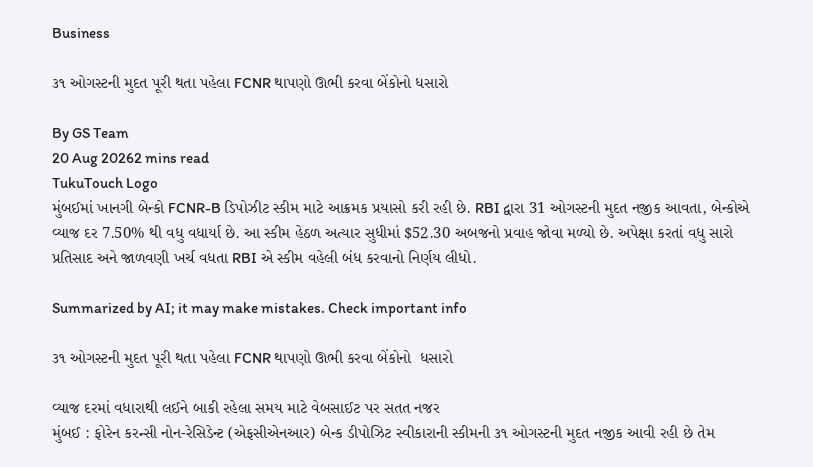Business

૩૧ ઓગસ્ટની મુદત પૂરી થતા પહેલા FCNR થાપણો ઊભી કરવા બેંકોનો ધસારો

By GS Team
20 Aug 20262 mins read
TukuTouch Logo
મુંબઈમાં ખાનગી બેન્કો FCNR-B ડિપોઝીટ સ્કીમ માટે આક્રમક પ્રયાસો કરી રહી છે. RBI દ્વારા 31 ઓગસ્ટની મુદત નજીક આવતા, બેન્કોએ વ્યાજ દર 7.50% થી વધુ વધાર્યા છે. આ સ્કીમ હેઠળ અત્યાર સુધીમાં $52.30 અબજનો પ્રવાહ જોવા મળ્યો છે. અપેક્ષા કરતાં વધુ સારો પ્રતિસાદ અને જાળવણી ખર્ચ વધતા RBI એ સ્કીમ વહેલી બંધ કરવાનો નિર્ણય લીધો.

Summarized by AI; it may make mistakes. Check important info

૩૧ ઓગસ્ટની મુદત પૂરી થતા પહેલા FCNR થાપણો ઊભી કરવા બેંકોનો  ધસારો

વ્યાજ દરમાં વધારાથી લઈને બાકી રહેલા સમય માટે વેબસાઈટ પર સતત નજર
મુંબઈ : ફોરેન કરન્સી નોન-રેસિડેન્ટ (એફસીએનઆર) બેન્ક ડીપોઝિટ સ્વીકારાની સ્કીમની ૩૧ ઓગસ્ટની મુદત નજીક આવી રહી છે તેમ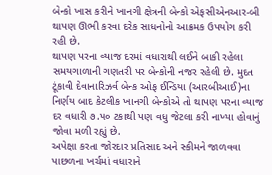બેન્કો ખાસ કરીને ખાનગી ક્ષેત્રની બેન્કો એફસીએનઆર-બી થાપણ ઊભી કરવા દરેક સાધનોનો આક્રમક ઉપયોગ કરી રહી છે.
થાપણ પરના વ્યાજ દરમાં વધારાથી લઈને બાકી રહેલા સમયગાળાની ગણતરી પર બેન્કોની નજર રહેલી છે. મુદત ટૂંકાવી દેવાનારિઝર્વ બેન્ક ઓફ ઈન્ડિયા (આરબીઆઈ)ના નિર્ણય બાદ કેટલીક ખાનગી બેન્કોએ તો થાપણ પરના વ્યાજ દર વધારી ૭.૫૦ ટકાથી પણ વધુ જેટલા કરી નાખ્યા હોવાનું જોવા મળી રહ્યું છે.
અપેક્ષા કરતા જોરદાર પ્રતિસાદ અને સ્કીમને જાળવવા પાછળના ખર્ચમાં વધારાને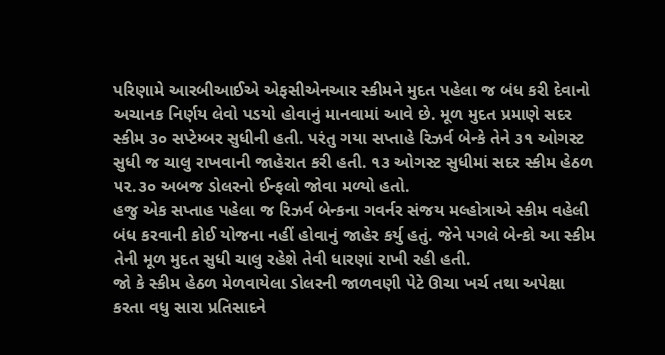પરિણામે આરબીઆઈએ એફસીએનઆર સ્કીમને મુદત પહેલા જ બંધ કરી દેવાનો અચાનક નિર્ણય લેવો પડયો હોવાનું માનવામાં આવે છે. મૂળ મુદત પ્રમાણે સદર સ્કીમ ૩૦ સપ્ટેમ્બર સુધીની હતી. પરંતુ ગયા સપ્તાહે રિઝર્વ બેન્કે તેને ૩૧ ઓગસ્ટ સુધી જ ચાલુ રાખવાની જાહેરાત કરી હતી. ૧૩ ઓગસ્ટ સુધીમાં સદર સ્કીમ હેઠળ ૫૨.૩૦ અબજ ડોલરનો ઈન્ફલો જોવા મળ્યો હતો.
હજુ એક સપ્તાહ પહેલા જ રિઝર્વ બેન્કના ગવર્નર સંજય મલ્હોત્રાએ સ્કીમ વહેલી બંધ કરવાની કોઈ યોજના નહીં હોવાનું જાહેર કર્યુ હતું. જેને પગલે બેન્કો આ સ્કીમ તેની મૂળ મુદત સુધી ચાલુ રહેશે તેવી ધારણાં રાખી રહી હતી.
જો કે સ્કીમ હેઠળ મેળવાયેલા ડોલરની જાળવણી પેટે ઊચા ખર્ચ તથા અપેક્ષા કરતા વધુ સારા પ્રતિસાદને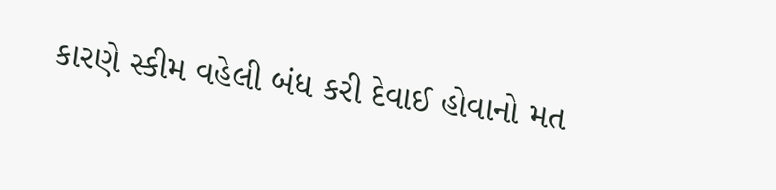કારણે સ્કીમ વહેલી બંધ કરી દેવાઈ હોવાનો મત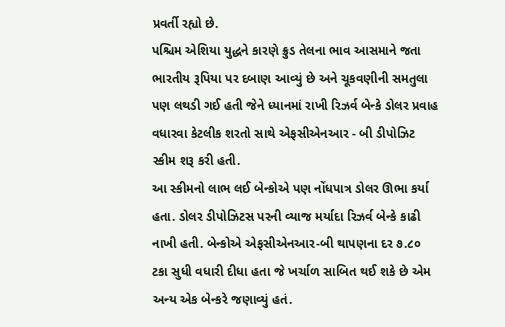પ્રવર્તી રહ્યો છે.
પશ્ચિમ એશિયા યુદ્ધને કારણે ક્રુડ તેલના ભાવ આસમાને જતા ભારતીય રૂપિયા પર દબાણ આવ્યું છે અને ચૂકવણીની સમતુલા પણ લથડી ગઈ હતી જેને ધ્યાનમાં રાખી રિઝર્વ બેન્કે ડોલર પ્રવાહ વધારવા કેટલીક શરતો સાથે એફસીએનઆર - બી ડીપોઝિટ સ્કીમ શરૂ કરી હતી.
આ સ્કીમનો લાભ લઈ બેન્કોએ પણ નોંધપાત્ર ડોલર ઊભા કર્યા હતા. ડોલર ડીપોઝિટસ પરની વ્યાજ મર્યાદા રિઝર્વ બેન્કે કાઢી નાખી હતી. બેન્કોએ એફસીએનઆર-બી થાપણના દર ૭.૮૦ ટકા સુધી વધારી દીધા હતા જે ખર્ચાળ સાબિત થઈ શકે છે એમ અન્ય એક બેન્કરે જણાવ્યું હતં.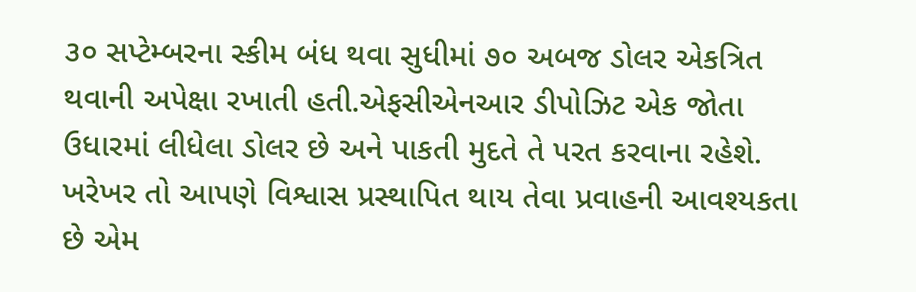૩૦ સપ્ટેમ્બરના સ્કીમ બંધ થવા સુધીમાં ૭૦ અબજ ડોલર એકત્રિત થવાની અપેક્ષા રખાતી હતી.એફસીએનઆર ડીપોઝિટ એક જોતા ઉધારમાં લીધેલા ડોલર છે અને પાકતી મુદતે તે પરત કરવાના રહેશે. ખરેખર તો આપણે વિશ્વાસ પ્રસ્થાપિત થાય તેવા પ્રવાહની આવશ્યકતા છે એમ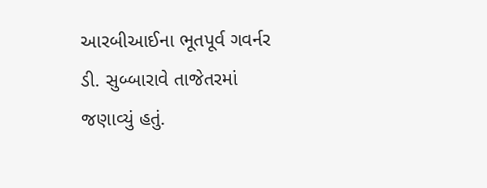આરબીઆઈના ભૂતપૂર્વ ગવર્નર ડી. સુબ્બારાવે તાજેતરમાં જણાવ્યું હતું.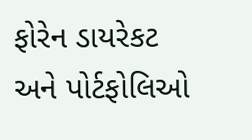ફોરેન ડાયરેકટ અને પોર્ટફોલિઓ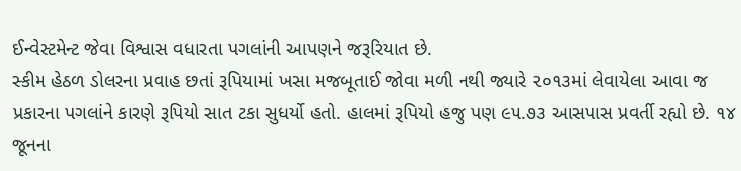ઈન્વેસ્ટમેન્ટ જેવા વિશ્વાસ વધારતા પગલાંની આપણને જરૂરિયાત છે.
સ્કીમ હેઠળ ડોલરના પ્રવાહ છતાં રૂપિયામાં ખસા મજબૂતાઈ જોવા મળી નથી જ્યારે ૨૦૧૩માં લેવાયેલા આવા જ પ્રકારના પગલાંને કારણે રૂપિયો સાત ટકા સુધર્યો હતો. હાલમાં રૂપિયો હજુ પણ ૯૫.૭૩ આસપાસ પ્રવર્તી રહ્યો છે. ૧૪ જૂનના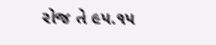રોજ તે ૯૫.૧૫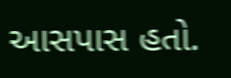આસપાસ હતો.